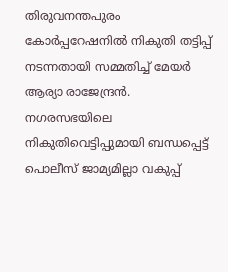തിരുവനന്തപുരം കോര്‍പ്പറേഷനില്‍ നികുതി തട്ടിപ്പ് നടന്നതായി സമ്മതിച്ച് മേയര്‍ ആര്യാ രാജേന്ദ്രന്‍. നഗരസഭയിലെ നികുതിവെട്ടിപ്പുമായി ബന്ധപ്പെട്ട് പൊലീസ് ജാമ്യമില്ലാ വകുപ്പ്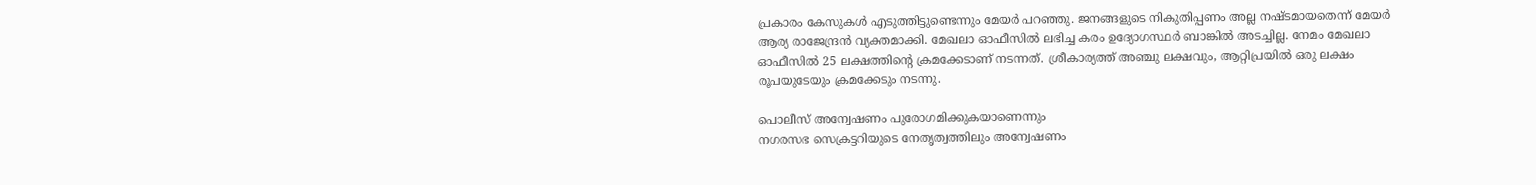പ്രകാരം കേസുകൾ എടുത്തിട്ടുണ്ടെന്നും മേയർ പറഞ്ഞു. ജനങ്ങളുടെ നികുതിപ്പണം അല്ല നഷ്ടമായതെന്ന് മേയർ ആര്യ രാജേന്ദ്രൻ വ്യക്തമാക്കി. മേഖലാ ഓഫീസില്‍ ലഭിച്ച കരം ഉദ്യോഗസ്ഥര്‍ ബാങ്കില്‍ അടച്ചില്ല. നേമം മേഖലാ ഓഫീസില്‍ 25 ലക്ഷത്തിന്റെ ക്രമക്കേടാണ് നടന്നത്. ശ്രീകാര്യത്ത് അഞ്ചു ലക്ഷവും, ആറ്റിപ്രയില്‍ ഒരു ലക്ഷം രൂപയുടേയും ക്രമക്കേടും നടന്നു.

പൊലീസ് അന്വേഷണം പുരോഗമിക്കുകയാണെന്നും
നഗരസഭ സെക്രട്ടറിയുടെ നേതൃത്വത്തിലും അന്വേഷണം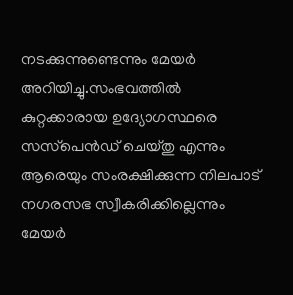നടക്കുന്നുണ്ടെന്നും മേയർ അറിയിച്ചു.സംഭവത്തിൽ കുറ്റക്കാരായ ഉദ്യോഗസ്ഥരെ സസ്‌പെൻഡ് ചെയ്തു എന്നും ആരെയും സംരക്ഷിക്കുന്ന നിലപാട് നഗരസഭ സ്വീകരിക്കില്ലെന്നും മേയർ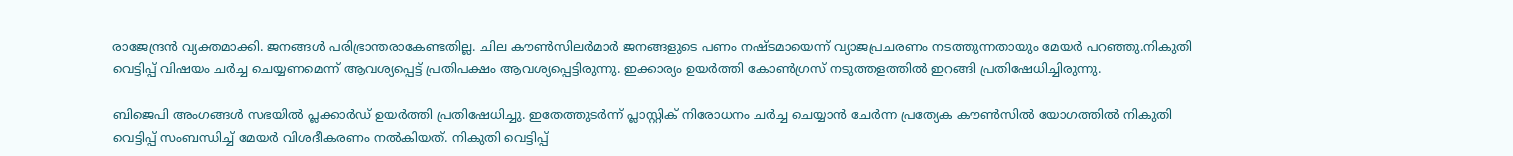രാജേന്ദ്രൻ വ്യക്തമാക്കി. ജനങ്ങൾ പരിഭ്രാന്തരാകേണ്ടതില്ല. ചില കൗൺസിലർമാർ ജനങ്ങളുടെ പണം നഷ്ടമായെന്ന് വ്യാജപ്രചരണം നടത്തുന്നതായും മേയർ പറഞ്ഞു.നികുതി വെട്ടിപ്പ് വിഷയം ചര്‍ച്ച ചെയ്യണമെന്ന് ആവശ്യപ്പെട്ട് പ്രതിപക്ഷം ആവശ്യപ്പെട്ടിരുന്നു. ഇക്കാര്യം ഉയര്‍ത്തി കോണ്‍ഗ്രസ് നടുത്തളത്തില്‍ ഇറങ്ങി പ്രതിഷേധിച്ചിരുന്നു.

ബിജെപി അംഗങ്ങള്‍ സഭയില്‍ പ്ലക്കാര്‍ഡ് ഉയര്‍ത്തി പ്രതിഷേധിച്ചു. ഇതേത്തുടര്‍ന്ന് പ്ലാസ്റ്റിക് നിരോധനം ചര്‍ച്ച ചെയ്യാന്‍ ചേര്‍ന്ന പ്രത്യേക കൗണ്‍സില്‍ യോഗത്തില്‍ നികുതി വെട്ടിപ്പ് സംബന്ധിച്ച് മേയര്‍ വിശദീകരണം നല്‍കിയത്. നികുതി വെട്ടിപ്പ്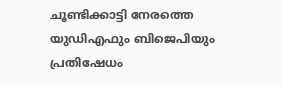ചൂണ്ടിക്കാട്ടി നേരത്തെ യുഡിഎഫും ബിജെപിയും പ്രതിഷേധം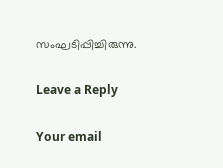സംഘടിപ്പിച്ചിരുന്നു.

Leave a Reply

Your email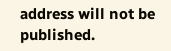address will not be published.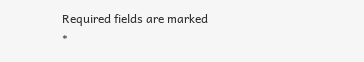Required fields are marked *